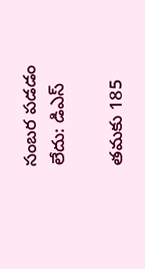సంబర పడడం లేదు: డిఎస్

తమకు 185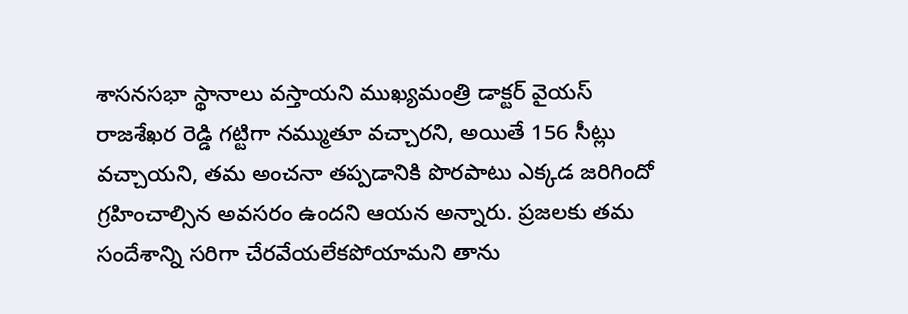శాసనసభా స్థానాలు వస్తాయని ముఖ్యమంత్రి డాక్టర్ వైయస్ రాజశేఖర రెడ్డి గట్టిగా నమ్ముతూ వచ్చారని, అయితే 156 సీట్లు వచ్చాయని, తమ అంచనా తప్పడానికి పొరపాటు ఎక్కడ జరిగిందో గ్రహించాల్సిన అవసరం ఉందని ఆయన అన్నారు. ప్రజలకు తమ సందేశాన్ని సరిగా చేరవేయలేకపోయామని తాను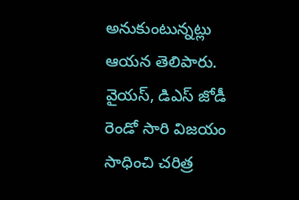అనుకుంటున్నట్లు ఆయన తెలిపారు. వైయస్, డిఎస్ జోడీ రెండో సారి విజయం సాధించి చరిత్ర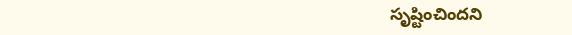సృష్టించిందని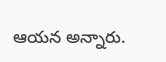ఆయన అన్నారు.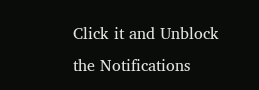Click it and Unblock the Notifications